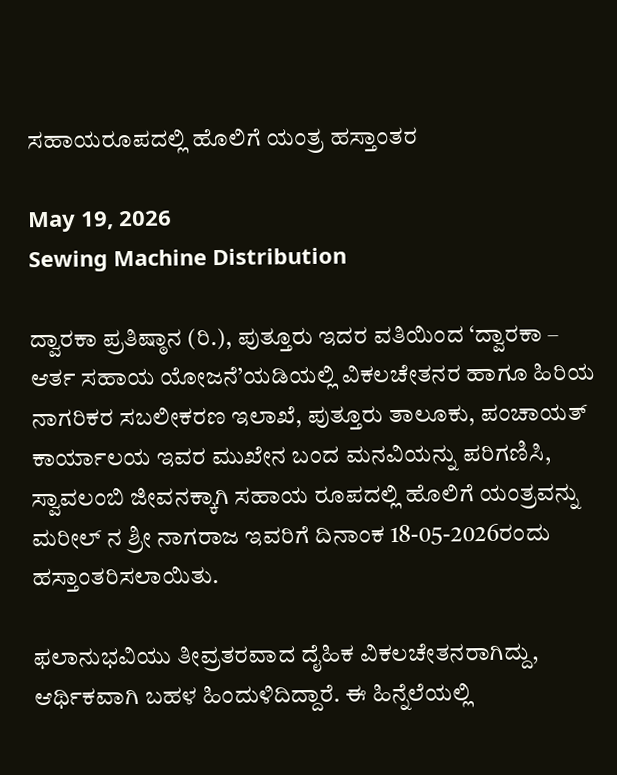ಸಹಾಯರೂಪದಲ್ಲಿ ಹೊಲಿಗೆ ಯಂತ್ರ ಹಸ್ತಾಂತರ

May 19, 2026
Sewing Machine Distribution

ದ್ವಾರಕಾ ಪ್ರತಿಷ್ಠಾನ (ರಿ.), ಪುತ್ತೂರು ಇದರ ವತಿಯಿಂದ ‘ದ್ವಾರಕಾ – ಆರ್ತ ಸಹಾಯ ಯೋಜನೆ’ಯಡಿಯಲ್ಲಿ ವಿಕಲಚೇತನರ ಹಾಗೂ ಹಿರಿಯ ನಾಗರಿಕರ ಸಬಲೀಕರಣ ಇಲಾಖೆ, ಪುತ್ತೂರು ತಾಲೂಕು, ಪಂಚಾಯತ್ ಕಾರ್ಯಾಲಯ ಇವರ ಮುಖೇನ ಬಂದ ಮನವಿಯನ್ನು ಪರಿಗಣಿಸಿ, ಸ್ವಾವಲಂಬಿ ಜೀವನಕ್ಕಾಗಿ ಸಹಾಯ ರೂಪದಲ್ಲಿ ಹೊಲಿಗೆ ಯಂತ್ರವನ್ನು ಮರೀಲ್ ನ ಶ್ರೀ ನಾಗರಾಜ ಇವರಿಗೆ ದಿನಾಂಕ 18-05-2026ರಂದು ಹಸ್ತಾಂತರಿಸಲಾಯಿತು.

ಫಲಾನುಭವಿಯು ತೀವ್ರತರವಾದ ದೈಹಿಕ ವಿಕಲಚೇತನರಾಗಿದ್ದು, ಆರ್ಥಿಕವಾಗಿ ಬಹಳ ಹಿಂದುಳಿದಿದ್ದಾರೆ. ಈ ಹಿನ್ನೆಲೆಯಲ್ಲಿ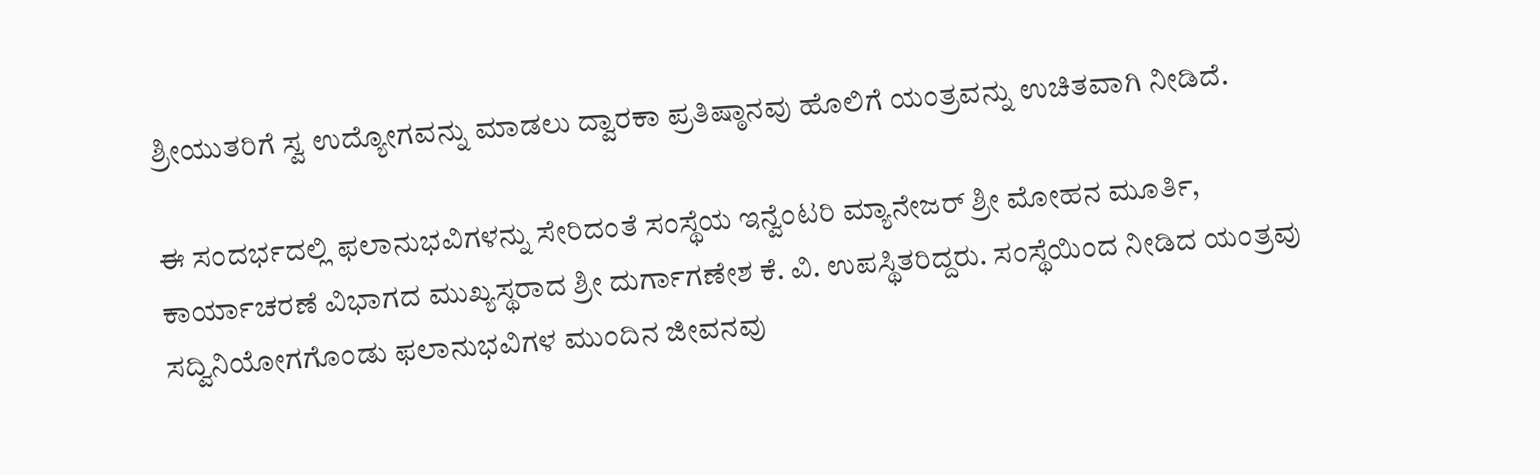ಶ್ರೀಯುತರಿಗೆ ಸ್ವ ಉದ್ಯೋಗವನ್ನು ಮಾಡಲು ದ್ವಾರಕಾ ಪ್ರತಿಷ್ಠಾನವು ಹೊಲಿಗೆ ಯಂತ್ರವನ್ನು ಉಚಿತವಾಗಿ ನೀಡಿದೆ.

ಈ ಸಂದರ್ಭದಲ್ಲಿ ಫಲಾನುಭವಿಗಳನ್ನು ಸೇರಿದಂತೆ ಸಂಸ್ಥೆಯ ಇನ್ವೆಂಟರಿ ಮ್ಯಾನೇಜರ್ ಶ್ರೀ ಮೋಹನ ಮೂರ್ತಿ, ಕಾರ್ಯಾಚರಣೆ ವಿಭಾಗದ ಮುಖ್ಯಸ್ಥರಾದ ಶ್ರೀ ದುರ್ಗಾಗಣೇಶ ಕೆ. ವಿ. ಉಪಸ್ಥಿತರಿದ್ದರು. ಸಂಸ್ಥೆಯಿಂದ ನೀಡಿದ ಯಂತ್ರವು ಸದ್ವಿನಿಯೋಗಗೊಂಡು ಫಲಾನುಭವಿಗಳ ಮುಂದಿನ ಜೀವನವು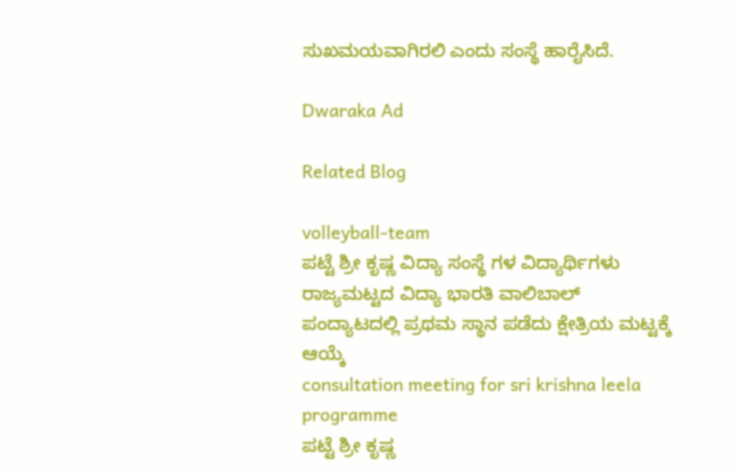ಸುಖಮಯವಾಗಿರಲಿ ಎಂದು ಸಂಸ್ಥೆ ಹಾರೈಸಿದೆ.

Dwaraka Ad

Related Blog

volleyball-team
ಪಟ್ಟೆ ಶ್ರೀ ಕೃಷ್ಣ ವಿದ್ಯಾ ಸಂಸ್ಥೆ ಗಳ ವಿದ್ಯಾರ್ಥಿಗಳು ರಾಜ್ಯಮಟ್ಟದ ವಿದ್ಯಾ ಭಾರತಿ ವಾಲಿಬಾಲ್ ಪಂದ್ಯಾಟದಲ್ಲಿ ಪ್ರಥಮ ಸ್ಥಾನ ಪಡೆದು ಕ್ಷೇತ್ರಿಯ ಮಟ್ಟಕ್ಕೆ ಆಯ್ಕೆ
consultation meeting for sri krishna leela programme
ಪಟ್ಟೆ ಶ್ರೀ ಕೃಷ್ಣ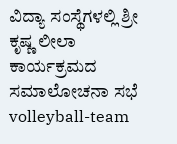ವಿದ್ಯಾ ಸಂಸ್ಥೆಗಳಲ್ಲಿ ಶ್ರೀ ಕೃಷ್ಣ ಲೀಲಾ ಕಾರ್ಯಕ್ರಮದ ಸಮಾಲೋಚನಾ ಸಭೆ
volleyball-team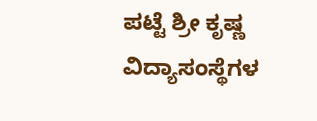ಪಟ್ಟೆ ಶ್ರೀ ಕೃಷ್ಣ ವಿದ್ಯಾಸಂಸ್ಥೆಗಳ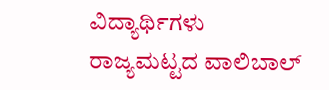ವಿದ್ಯಾರ್ಥಿಗಳು ರಾಜ್ಯಮಟ್ಟದ ವಾಲಿಬಾಲ್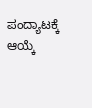ಪಂದ್ಯಾಟಕ್ಕೆ ಆಯ್ಕೆ